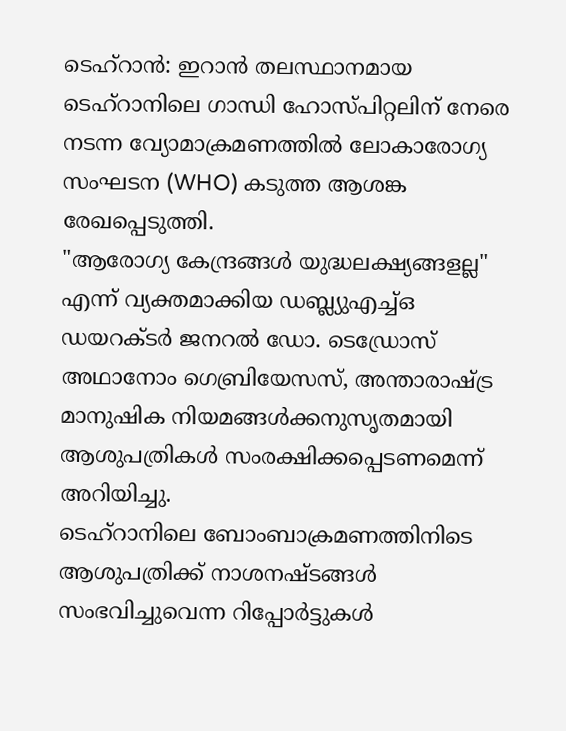ടെഹ്റാൻ: ഇറാൻ തലസ്ഥാനമായ ടെഹ്റാനിലെ ഗാന്ധി ഹോസ്പിറ്റലിന് നേരെ നടന്ന വ്യോമാക്രമണത്തിൽ ലോകാരോഗ്യ സംഘടന (WHO) കടുത്ത ആശങ്ക രേഖപ്പെടുത്തി.
"ആരോഗ്യ കേന്ദ്രങ്ങൾ യുദ്ധലക്ഷ്യങ്ങളല്ല" എന്ന് വ്യക്തമാക്കിയ ഡബ്ല്യുഎച്ച്ഒ ഡയറക്ടർ ജനറൽ ഡോ. ടെഡ്രോസ് അഥാനോം ഗെബ്രിയേസസ്, അന്താരാഷ്ട്ര മാനുഷിക നിയമങ്ങൾക്കനുസൃതമായി ആശുപത്രികൾ സംരക്ഷിക്കപ്പെടണമെന്ന് അറിയിച്ചു.
ടെഹ്റാനിലെ ബോംബാക്രമണത്തിനിടെ ആശുപത്രിക്ക് നാശനഷ്ടങ്ങൾ സംഭവിച്ചുവെന്ന റിപ്പോർട്ടുകൾ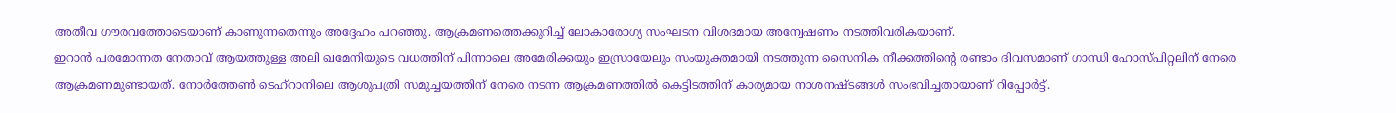അതീവ ഗൗരവത്തോടെയാണ് കാണുന്നതെന്നും അദ്ദേഹം പറഞ്ഞു. ആക്രമണത്തെക്കുറിച്ച് ലോകാരോഗ്യ സംഘടന വിശദമായ അന്വേഷണം നടത്തിവരികയാണ്.
ഇറാൻ പരമോന്നത നേതാവ് ആയത്തുള്ള അലി ഖമേനിയുടെ വധത്തിന് പിന്നാലെ അമേരിക്കയും ഇസ്രായേലും സംയുക്തമായി നടത്തുന്ന സൈനിക നീക്കത്തിൻ്റെ രണ്ടാം ദിവസമാണ് ഗാന്ധി ഹോസ്പിറ്റലിന് നേരെ ആക്രമണമുണ്ടായത്. നോർത്തേൺ ടെഹ്റാനിലെ ആശുപത്രി സമുച്ചയത്തിന് നേരെ നടന്ന ആക്രമണത്തിൽ കെട്ടിടത്തിന് കാര്യമായ നാശനഷ്ടങ്ങൾ സംഭവിച്ചതായാണ് റിപ്പോർട്ട്.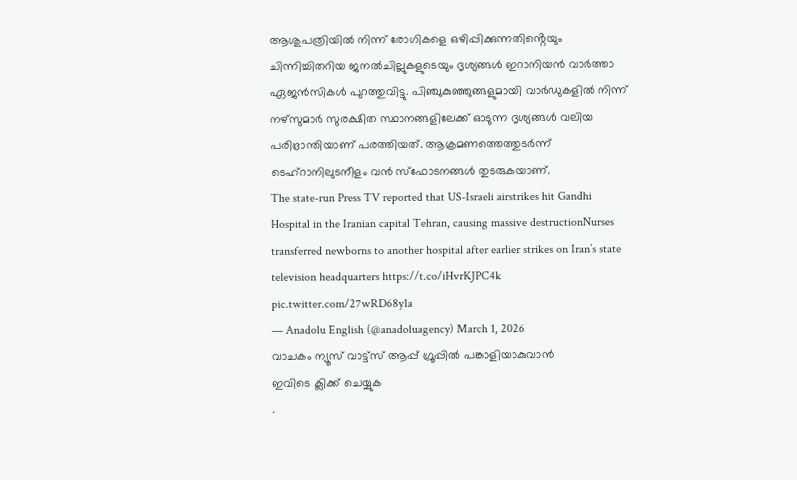ആശുപത്രിയിൽ നിന്ന് രോഗികളെ ഒഴിപ്പിക്കുന്നതിൻ്റെയും ചിന്നിച്ചിതറിയ ജനൽചില്ലുകളുടെയും ദൃശ്യങ്ങൾ ഇറാനിയൻ വാർത്താ ഏജൻസികൾ പുറത്തുവിട്ടു. പിഞ്ചുകുഞ്ഞുങ്ങളുമായി വാർഡുകളിൽ നിന്ന് നഴ്സുമാർ സുരക്ഷിത സ്ഥാനങ്ങളിലേക്ക് ഓടുന്ന ദൃശ്യങ്ങൾ വലിയ പരിഭ്രാന്തിയാണ് പരത്തിയത്. ആക്രമണത്തെത്തുടർന്ന് ടെഹ്റാനിലുടനീളം വൻ സ്ഫോടനങ്ങൾ തുടരുകയാണ്.
The state-run Press TV reported that US-Israeli airstrikes hit Gandhi Hospital in the Iranian capital Tehran, causing massive destructionNurses transferred newborns to another hospital after earlier strikes on Iran’s state television headquarters https://t.co/iHvrKJPC4k pic.twitter.com/27wRD68y1a
— Anadolu English (@anadoluagency) March 1, 2026
വാചകം ന്യൂസ് വാട്ട്സ് ആപ്പ് ഗ്രൂപ്പിൽ പങ്കാളിയാകുവാൻ
ഇവിടെ ക്ലിക്ക് ചെയ്യുക
.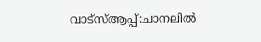വാട്സ്ആപ്പ്:ചാനലിൽ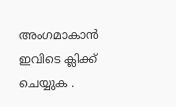അംഗമാകാൻ ഇവിടെ ക്ലിക്ക് ചെയ്യുക .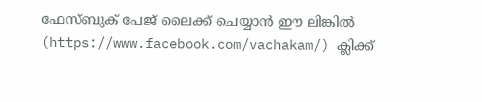ഫേസ്ബുക് പേജ് ലൈക്ക് ചെയ്യാൻ ഈ ലിങ്കിൽ (https://www.facebook.com/vachakam/) ക്ലിക്ക്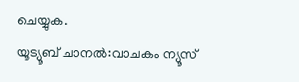ചെയ്യുക.
യൂട്യൂബ് ചാനൽ:വാചകം ന്യൂസ്